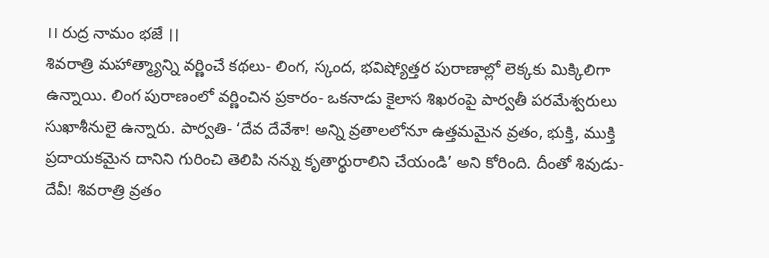।। రుద్ర నామం భజే ।।
శివరాత్రి మహాత్మ్యాన్ని వర్ణించే కథలు- లింగ, స్కంద, భవిష్యోత్తర పురాణాల్లో లెక్కకు మిక్కిలిగా ఉన్నాయి. లింగ పురాణంలో వర్ణించిన ప్రకారం- ఒకనాడు కైలాస శిఖరంపై పార్వతీ పరమేశ్వరులు సుఖాశీనులై ఉన్నారు. పార్వతి- ‘దేవ దేవేశా! అన్ని వ్రతాలలోనూ ఉత్తమమైన వ్రతం, భుక్తి, ముక్తి ప్రదాయకమైన దానిని గురించి తెలిపి నన్ను కృతార్థురాలిని చేయండి’ అని కోరింది. దీంతో శివుడు- దేవీ! శివరాత్రి వ్రతం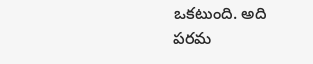ఒకటుంది. అది పరమ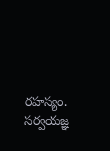రహస్యం. సర్వయజ్ఞ